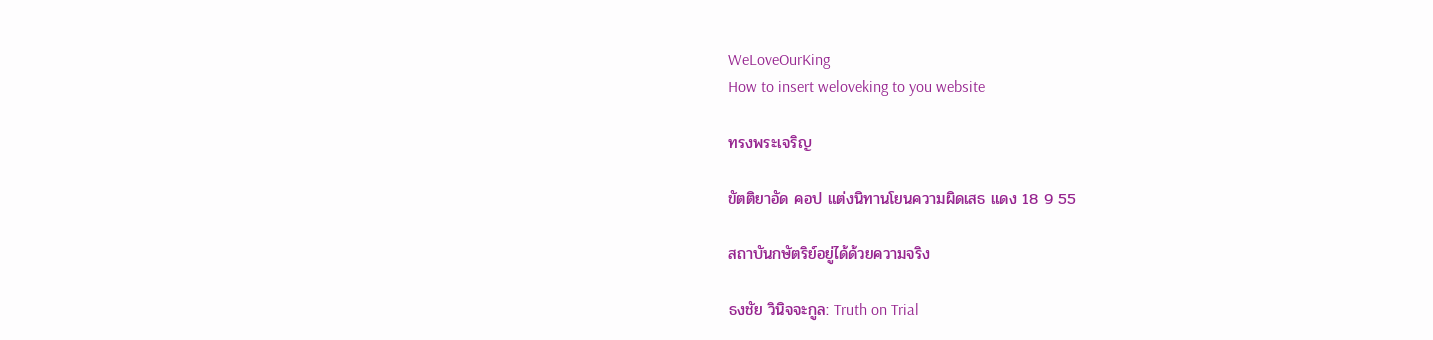WeLoveOurKing
How to insert weloveking to you website

ทรงพระเจริญ

ขัตติยาอัด คอป แต่งนิทานโยนความผิดเสธ แดง 18 9 55

สถาบันกษัตริย์อยู่ได้ด้วยความจริง

ธงชัย วินิจจะกูล: Truth on Trial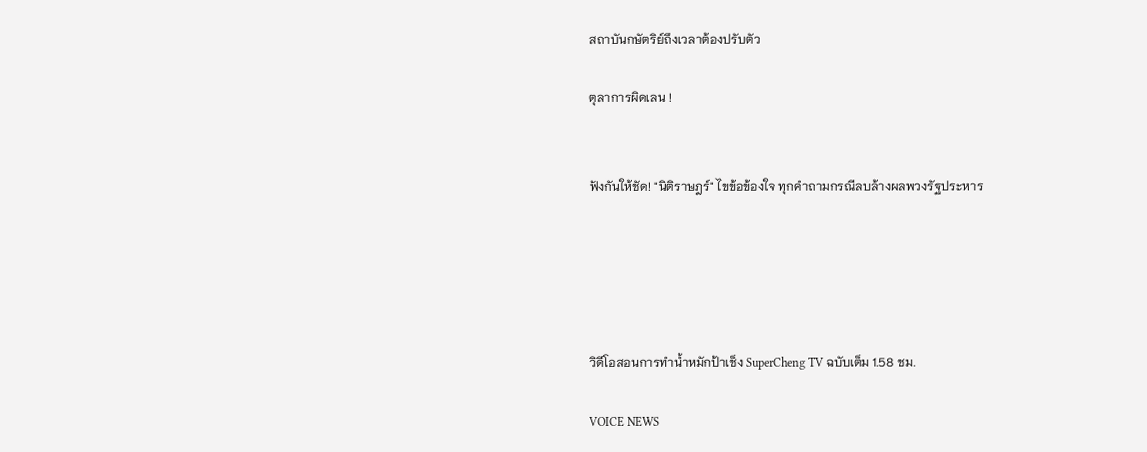สถาบันกษัตริย์ถึงเวลาต้องปรับตัว

ตุลาการผิดเลน !


ฟังกันให้ชัด! "นิติราษฎร์" ไขข้อข้องใจ ทุกคำถามกรณีลบล้างผลพวงรัฐประหาร





วิดีโอสอนการทำน้ำหมักป้าเช็ง SuperCheng TV ฉบับเต็ม 1.58 ชม.

VOICE NEWS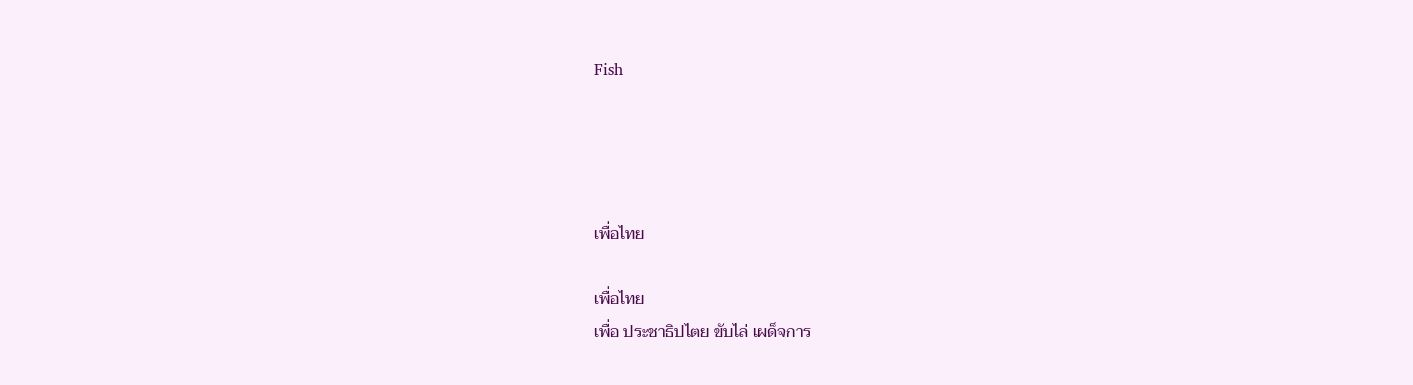Fish




เพื่อไทย

เพื่อไทย
เพื่อ ประชาธิปไตย ขับไล่ เผด็จการ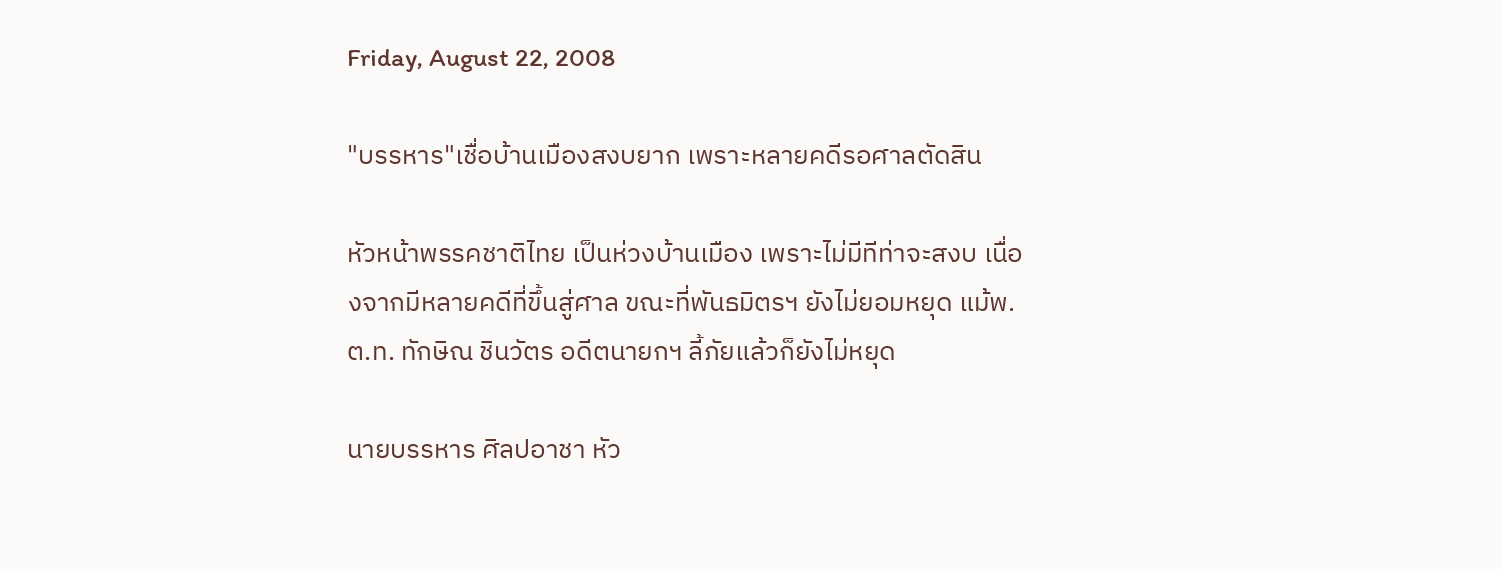Friday, August 22, 2008

"บรรหาร"เชื่อบ้านเมืองสงบยาก เพราะหลายคดีรอศาลตัดสิน

หัวหน้าพรรคชาติไทย เป็นห่วงบ้านเมือง เพราะไม่มีทีท่าจะสงบ เนื่องจากมีหลายคดีที่ขึ้นสู่ศาล ขณะที่พันธมิตรฯ ยังไม่ยอมหยุด แม้พ.ต.ท. ทักษิณ ชินวัตร อดีตนายกฯ ลี้ภัยแล้วก็ยังไม่หยุด

นายบรรหาร ศิลปอาชา หัว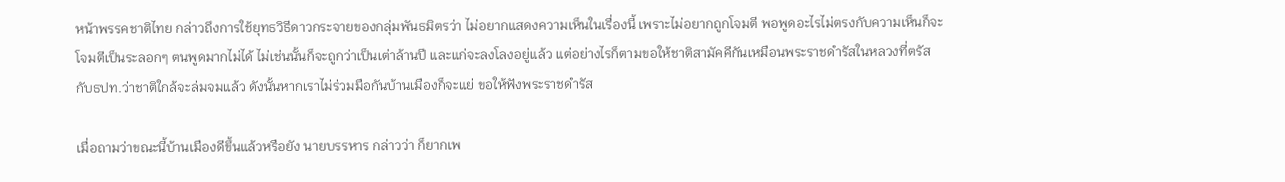หน้าพรรคชาติไทย กล่าวถึงการใช้ยุทธวิธีดาวกระจายของกลุ่มพันธมิตรว่า ไม่อยากแสดงความเห็นในเรื่องนี้ เพราะไม่อยากถูกโจมตี พอพูดอะไรไม่ตรงกับความเห็นก็จะโจมตีเป็นระลอกๆ ตนพูดมากไม่ได้ ไม่เช่นนั้นก็จะถูกว่าเป็นเต่าล้านปี และแก่จะลงโลงอยู่แล้ว แต่อย่างไรก็ตามขอให้ชาติสามัคคีกันเหมือนพระราชดำรัสในหลวงที่ตรัสกับธปท.ว่าชาติใกล้จะล่มจมแล้ว ดังนั้นหากเราไม่ร่วมมือกันบ้านเมืองก็จะแย่ ขอให้ฟังพระราชดำรัส

เมื่อถามว่าขณะนี้บ้านเมืองดีขึ้นแล้วหรือยัง นายบรรหาร กล่าวว่า ก็ยากเพ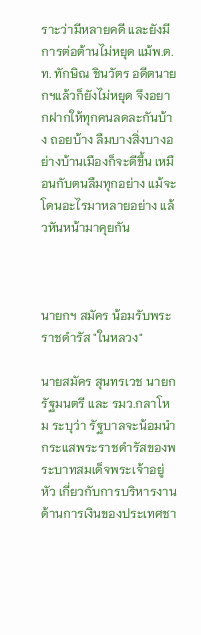ราะว่ามีหลายคดี และยังมีการต่อต้านไม่หยุด แม้พ.ต.ท. ทักษิณ ชินวัตร อดีตนายกฯแล้วก็ยังไม่หยุด จึงอยากฝากให้ทุกคนลดละกันบ้าง ถอยบ้าง ลืมบางสิ่งบางอย่างบ้านเมืองก็จะดีขึ้น เหมือนกับตนลืมทุกอย่าง แม้จะโดนอะไรมาหลายอย่าง แล้วหันหน้ามาคุยกัน



นายกฯ สมัคร น้อมรับพระราชดำรัส "ในหลวง"

นายสมัคร สุนทรเวช นายกรัฐมนตรี และ รมว.กลาโหม ระบุว่า รัฐบาลจะน้อมนำกระแสพระราชดำรัสของพระบาทสมเด็จพระเจ้าอยู่หัว เกี่ยวกับการบริหารงานด้านการเงินของประเทศชา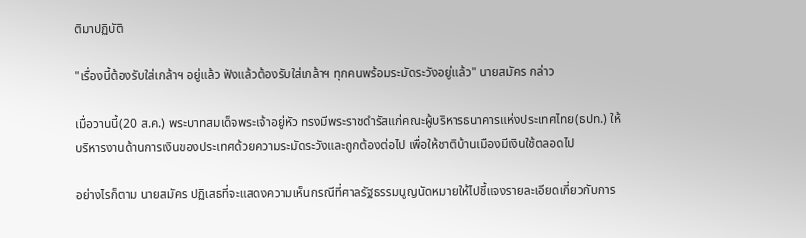ติมาปฏิบัติ

"เรื่องนี้ต้องรับใส่เกล้าฯ อยู่แล้ว ฟังแล้วต้องรับใส่เกล้าฯ ทุกคนพร้อมระมัดระวังอยู่แล้ว" นายสมัคร กล่าว

เมื่อวานนี้(20 ส.ค.) พระบาทสมเด็จพระเจ้าอยู่หัว ทรงมีพระราชดำรัสแก่คณะผู้บริหารธนาคารแห่งประเทศไทย(ธปท.) ให้บริหารงานด้านการเงินของประเทศด้วยความระมัดระวังและถูกต้องต่อไป เพื่อให้ชาติบ้านเมืองมีเงินใช้ตลอดไป

อย่างไรก็ตาม นายสมัคร ปฏิเสธที่จะแสดงความเห็นกรณีที่ศาลรัฐธรรมนูญนัดหมายให้ไปชี้แจงรายละเอียดเกี่ยวกับการ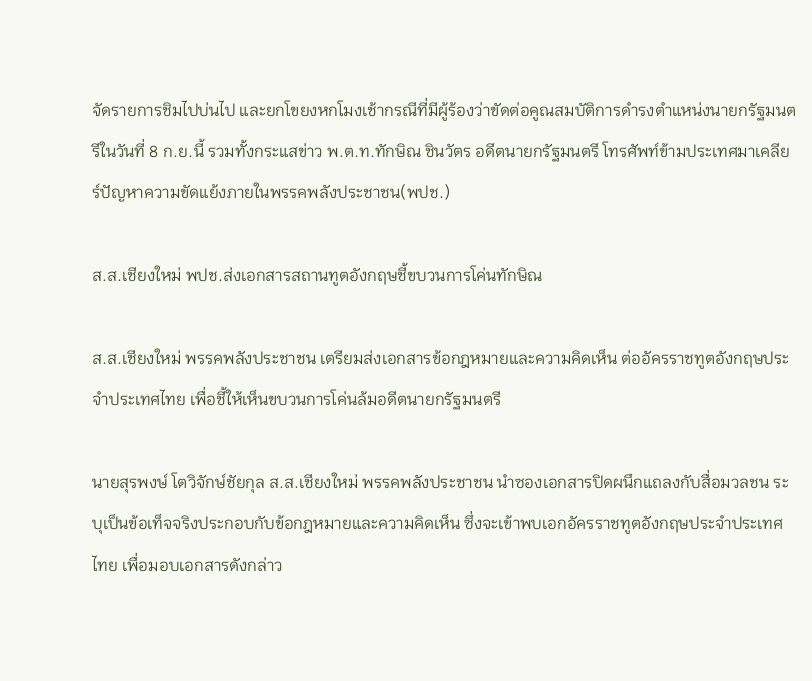จัดรายการชิมไปบ่นไป และยกโขยงหกโมงเช้ากรณีที่มีผู้ร้องว่าขัดต่อคูณสมบัติการดำรงตำแหน่งนายกรัฐมนตรีในวันที่ 8 ก.ย.นี้ รวมทั้งกระแสข่าว พ.ต.ท.ทักษิณ ชินวัตร อดีตนายกรัฐมนตรี โทรศัพท์ข้ามประเทศมาเคลียร์ปัญหาความขัดแย้งภายในพรรคพลังประชาชน(พปช.)

ส.ส.เชียงใหม่ พปช.ส่งเอกสารสถานทูตอังกฤษชี้ขบวนการโค่นทักษิณ

ส.ส.เชียงใหม่ พรรคพลังประชาชน เตรียมส่งเอกสารข้อกฎหมายและความคิดเห็น ต่ออัครราชทูตอังกฤษประจำประเทศไทย เพื่อชี้ให้เห็นขบวนการโค่นล้มอดีตนายกรัฐมนตรี

นายสุรพงษ์ โตวิจักษ์ชัยกุล ส.ส.เชียงใหม่ พรรคพลังประชาชน นำซองเอกสารปิดผนึกแถลงกับสื่อมวลชน ระบุเป็นข้อเท็จจริงประกอบกับข้อกฎหมายและความคิดเห็น ซึ่งจะเข้าพบเอกอัครราชทูตอังกฤษประจำประเทศไทย เพื่อมอบเอกสารดังกล่าว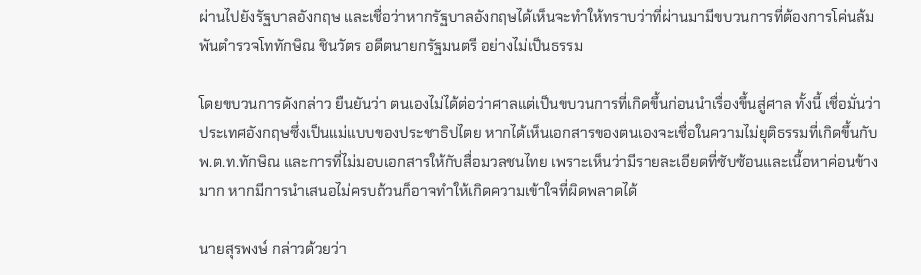ผ่านไปยังรัฐบาลอังกฤษ และเชื่อว่าหากรัฐบาลอังกฤษได้เห็นจะทำให้ทราบว่าที่ผ่านมามีขบวนการที่ต้องการโค่นล้มพันตำรวจโททักษิณ ชินวัตร อดีตนายกรัฐมนตรี อย่างไม่เป็นธรรม

โดยขบวนการดังกล่าว ยืนยันว่า ตนเองไม่ได้ต่อว่าศาลแต่เป็นขบวนการที่เกิดขึ้นก่อนนำเรื่องขึ้นสู่ศาล ทั้งนี้ เชื่อมั่นว่า ประเทศอังกฤษซึ่งเป็นแม่แบบของประชาธิปไตย หากได้เห็นเอกสารของตนเองจะเชื่อในความไม่ยุติธรรมที่เกิดขึ้นกับ พ.ต.ท.ทักษิณ และการที่ไม่มอบเอกสารให้กับสื่อมวลชนไทย เพราะเห็นว่ามีรายละเอียดที่ซับซ้อนและเนื้อหาค่อนข้างมาก หากมีการนำเสนอไม่ครบถ้วนก็อาจทำให้เกิดความเข้าใจที่ผิดพลาดได้

นายสุรพงษ์ กล่าวด้วยว่า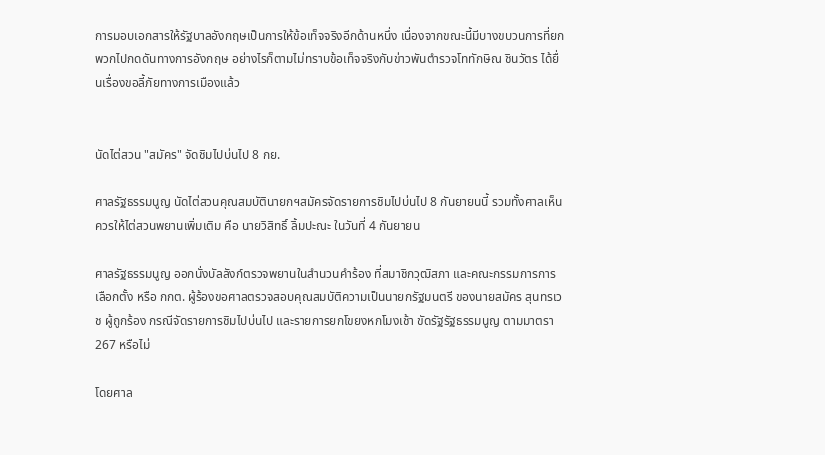การมอบเอกสารให้รัฐบาลอังกฤษเป็นการให้ข้อเท็จจริงอีกด้านหนึ่ง เนื่องจากขณะนี้มีบางขบวนการที่ยกพวกไปกดดันทางการอังกฤษ อย่างไรก็ตามไม่ทราบข้อเท็จจริงกับข่าวพันตำรวจโททักษิณ ชินวัตร ได้ยื่นเรื่องขอลี้ภัยทางการเมืองแล้ว


นัดไต่สวน "สมัคร" จัดชิมไปบ่นไป 8 กย.

ศาลรัฐธรรมนูญ นัดไต่สวนคุณสมบัตินายกฯสมัครจัดรายการชิมไปบ่นไป 8 กันยายนนี้ รวมทั้งศาลเห็นควรให้ไต่สวนพยานเพิ่มเติม คือ นายวิสิทธิ์ ลิ้มปะณะ ในวันที่ 4 กันยายน

ศาลรัฐธรรมนูญ ออกนั่งบัลลังก์ตรวจพยานในสำนวนคำร้อง ที่สมาชิกวุฒิสภา และคณะกรรมการการเลือกตั้ง หรือ กกต. ผู้ร้องขอศาลตรวจสอบคุณสมบัติความเป็นนายกรัฐมนตรี ของนายสมัคร สุนทรเวช ผู้ถูกร้อง กรณีจัดรายการชิมไปบ่นไป และรายการยกโขยงหกโมงเช้า ขัดรัฐรัฐธรรมนูญ ตามมาตรา 267 หรือไม่

โดยศาล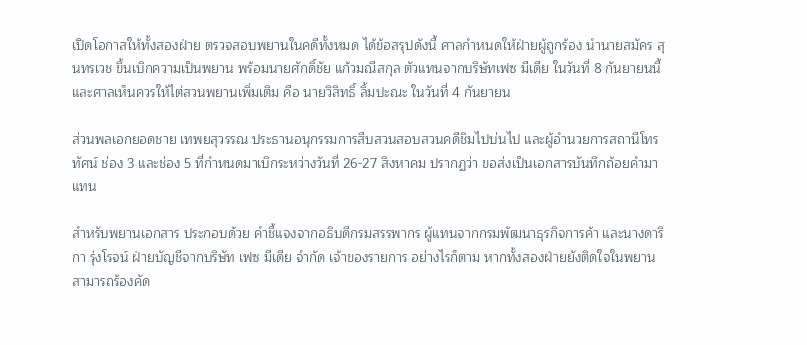เปิดโอกาสให้ทั้งสองฝ่าย ตรวจสอบพยานในคดีทั้งหมด ได้ข้อสรุปดังนี้ ศาลกำหนดให้ฝ่ายผู้ถูกร้อง นำนายสมัคร สุนทรเวช ขึ้นเบิกความเป็นพยาน พร้อมนายศักดิ์ชัย แก้วมณีสกุล ตัวแทนจากบริษัทเฟซ มีเดีย ในวันที่ 8 กันยายนนี้ และศาลเห็นควรให้ไต่สวนพยานเพิ่มเติม คือ นายวิสิทธิ์ ลิ้มปะณะ ในวันที่ 4 กันยายน

ส่วนพลเอกยอดชาย เทพยสุวรรณ ประธานอนุกรรมการสืบสวนสอบสวนคดีชิมไปบ่นไป และผู้อำนวยการสถานีโทรทัศน์ ช่อง 3 และช่อง 5 ที่กำหนดมาเบิกระหว่างวันที่ 26-27 สิงหาคม ปรากฏว่า ขอส่งเป็นเอกสารบันทึกถ้อยคำมาแทน

สำหรับพยานเอกสาร ประกอบด้วย คำชี้แจงจากอธิบดีกรมสรรพากร ผู้แทนจากกรมพัฒนาธุรกิจการค้า และนางดาริกา รุ่งโรจน์ ฝ่ายบัญชีจากบริษัท เฟซ มีเดีย จำกัด เจ้าของรายการ อย่างไรก็ตาม หากทั้งสองฝ่ายยังติดใจในพยาน สามารถร้องคัด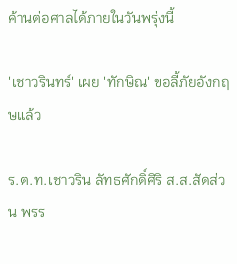ค้านต่อศาลได้ภายในวันพรุ่งนี้

'เชาวรินทร์' เผย 'ทักษิณ' ขอลี้ภัยอังกฤษแล้ว

ร.ต.ท.เชาวริน ลัทธศักดิ์ศิริ ส.ส.สัดส่วน พรร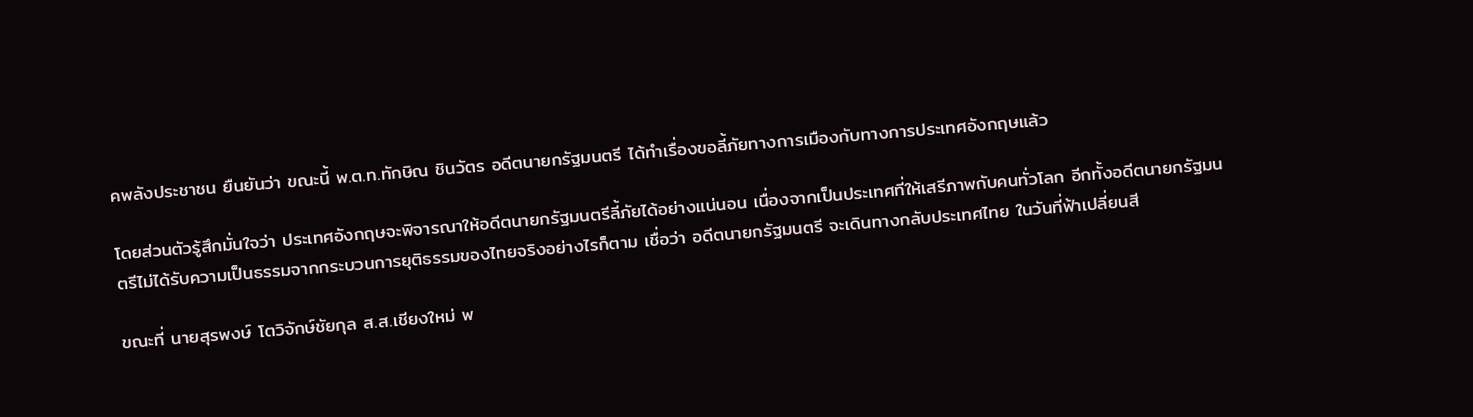คพลังประชาชน ยืนยันว่า ขณะนี้ พ.ต.ท.ทักษิณ ชินวัตร อดีตนายกรัฐมนตรี ได้ทำเรื่องขอลี้ภัยทางการเมืองกับทางการประเทศอังกฤษแล้ว

โดยส่วนตัวรู้สึกมั่นใจว่า ประเทศอังกฤษจะพิจารณาให้อดีตนายกรัฐมนตรีลี้ภัยได้อย่างแน่นอน เนื่องจากเป็นประเทศที่ให้เสรีภาพกับคนทั่วโลก อีกทั้งอดีตนายกรัฐมนตรีไม่ได้รับความเป็นธรรมจากกระบวนการยุติธรรมของไทยจริงอย่างไรก็ตาม เชื่อว่า อดีตนายกรัฐมนตรี จะเดินทางกลับประเทศไทย ในวันที่ฟ้าเปลี่ยนสี

ขณะที่ นายสุรพงษ์ โตวิจักษ์ชัยกุล ส.ส.เชียงใหม่ พ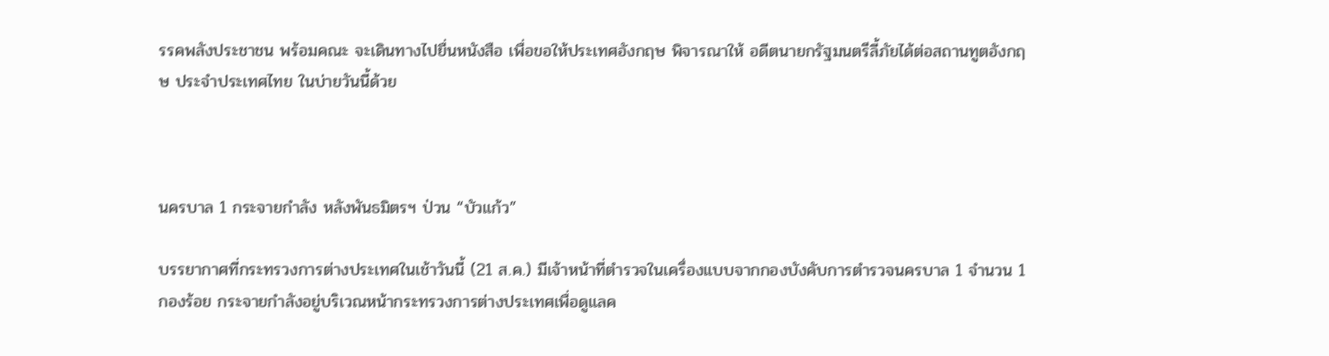รรคพลังประชาชน พร้อมคณะ จะเดินทางไปยื่นหนังสือ เพื่อขอให้ประเทศอังกฤษ พิจารณาให้ อดีตนายกรัฐมนตรีลี้ภัยได้ต่อสถานทูตอังกฤษ ประจำประเทศไทย ในบ่ายวันนี้ด้วย



นครบาล 1 กระจายกำลัง หลังพันธมิตรฯ ป่วน “บัวแก้ว”

บรรยากาศที่กระทรวงการต่างประเทศในเช้าวันนี้ (21 ส.ค.) มีเจ้าหน้าที่ตำรวจในเครื่องแบบจากกองบังคับการตำรวจนครบาล 1 จำนวน 1 กองร้อย กระจายกำลังอยู่บริเวณหน้ากระทรวงการต่างประเทศเพื่อดูแลค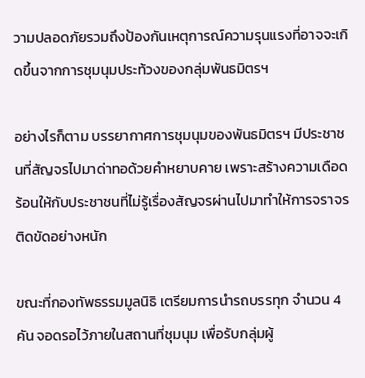วามปลอดภัยรวมถึงป้องกันเหตุการณ์ความรุนแรงที่อาจจะเกิดขึ้นจากการชุมนุมประท้วงของกลุ่มพันธมิตรฯ

อย่างไรก็ตาม บรรยากาศการชุมนุมของพันธมิตรฯ มีประชาชนที่สัญจรไปมาด่าทอด้วยคำหยาบคาย เพราะสร้างความเดือดร้อนให้กับประชาชนที่ไม่รู้เรื่องสัญจรผ่านไปมาทำให้การจราจรติดขัดอย่างหนัก

ขณะที่กองทัพธรรมมูลนิธิ เตรียมการนำรถบรรทุก จำนวน 4 คัน จอดรอไว้ภายในสถานที่ชุมนุม เพื่อรับกลุ่มผู้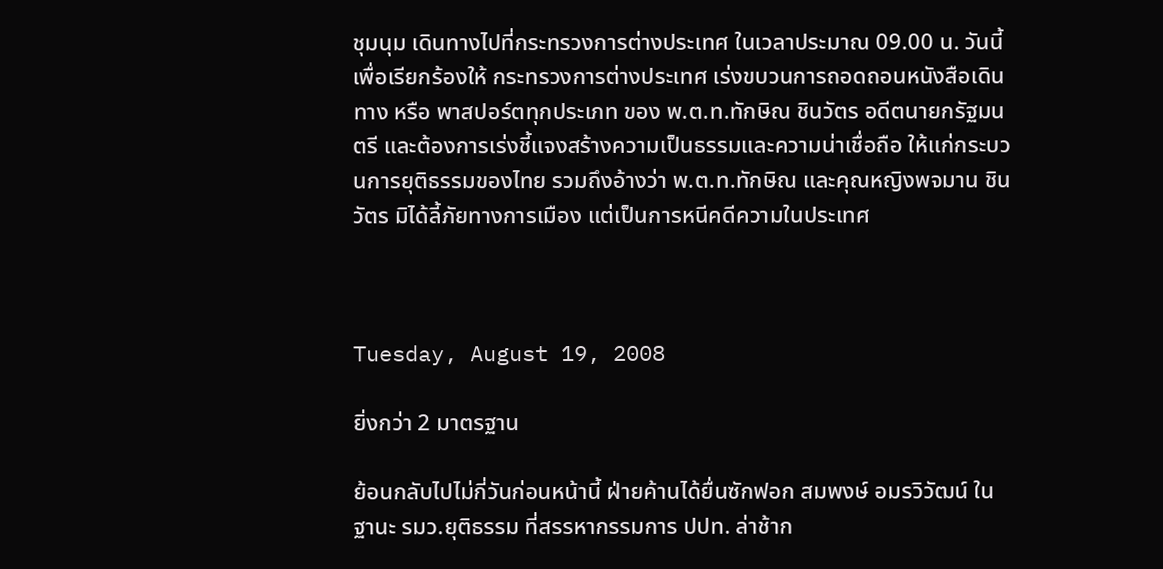ชุมนุม เดินทางไปที่กระทรวงการต่างประเทศ ในเวลาประมาณ 09.00 น. วันนี้ เพื่อเรียกร้องให้ กระทรวงการต่างประเทศ เร่งขบวนการถอดถอนหนังสือเดินทาง หรือ พาสปอร์ตทุกประเภท ของ พ.ต.ท.ทักษิณ ชินวัตร อดีตนายกรัฐมนตรี และต้องการเร่งชี้แจงสร้างความเป็นธรรมและความน่าเชื่อถือ ให้แก่กระบวนการยุติธรรมของไทย รวมถึงอ้างว่า พ.ต.ท.ทักษิณ และคุณหญิงพจมาน ชินวัตร มิได้ลี้ภัยทางการเมือง แต่เป็นการหนีคดีความในประเทศ



Tuesday, August 19, 2008

ยิ่งกว่า 2 มาตรฐาน

ย้อนกลับไปไม่กี่วันก่อนหน้านี้ ฝ่ายค้านได้ยื่นซักฟอก สมพงษ์ อมรวิวัฒน์ ในฐานะ รมว.ยุติธรรม ที่สรรหากรรมการ ปปท. ล่าช้าก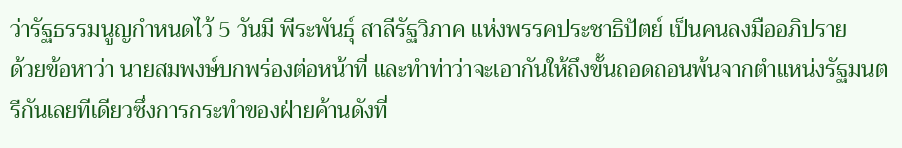ว่ารัฐธรรมนูญกำหนดไว้ 5 วันมี พีระพันธุ์ สาลีรัฐวิภาค แห่งพรรคประชาธิปัตย์ เป็นคนลงมืออภิปราย
ด้วยข้อหาว่า นายสมพงษ์บกพร่องต่อหน้าที่ และทำท่าว่าจะเอากันให้ถึงขั้นถอดถอนพ้นจากตำแหน่งรัฐมนตรีกันเลยทีเดียวซึ่งการกระทำของฝ่ายค้านดังที่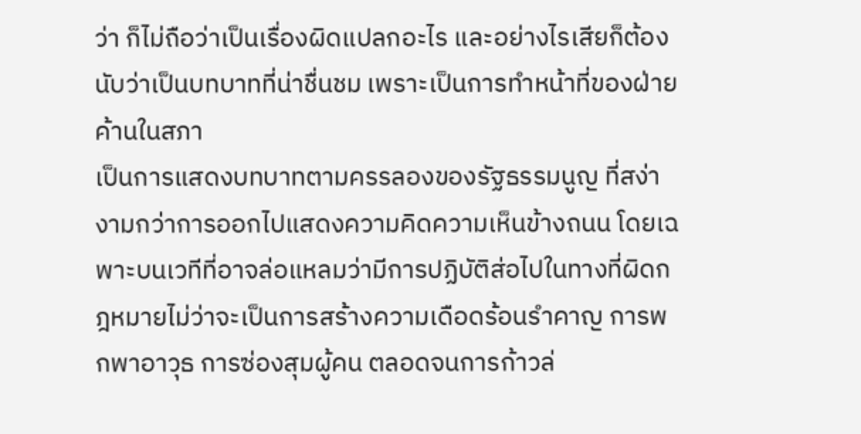ว่า ก็ไม่ถือว่าเป็นเรื่องผิดแปลกอะไร และอย่างไรเสียก็ต้องนับว่าเป็นบทบาทที่น่าชื่นชม เพราะเป็นการทำหน้าที่ของฝ่ายค้านในสภา
เป็นการแสดงบทบาทตามครรลองของรัฐธรรมนูญ ที่สง่างามกว่าการออกไปแสดงความคิดความเห็นข้างถนน โดยเฉพาะบนเวทีที่อาจล่อแหลมว่ามีการปฏิบัติส่อไปในทางที่ผิดกฎหมายไม่ว่าจะเป็นการสร้างความเดือดร้อนรำคาญ การพกพาอาวุธ การซ่องสุมผู้คน ตลอดจนการก้าวล่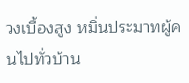วงเบื้องสูง หมิ่นประมาทผู้คนไปทั่วบ้าน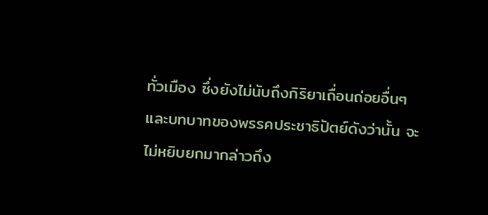ทั่วเมือง ซึ่งยังไม่นับถึงกิริยาเถื่อนถ่อยอื่นๆ
และบทบาทของพรรคประชาธิปัตย์ดังว่านั้น จะไม่หยิบยกมากล่าวถึง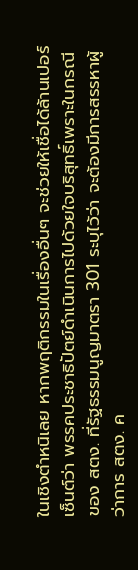ในเชิงตำหนิเลย หากพฤติกรรมในเรื่องอื่นๆ จะช่วยให้เชื่อได้ล้านเปอร์เซ็นต์ว่า พรรคประชาธิปัตย์ดำเนินการไปด้วยใจบริสุทธิ์เพราะในกรณีของ สตง. ที่รัฐธรรมนูญมาตรา 301 ระบุไว้ว่า จะต้องมีการสรรหาผู้ว่าการ สตง. ค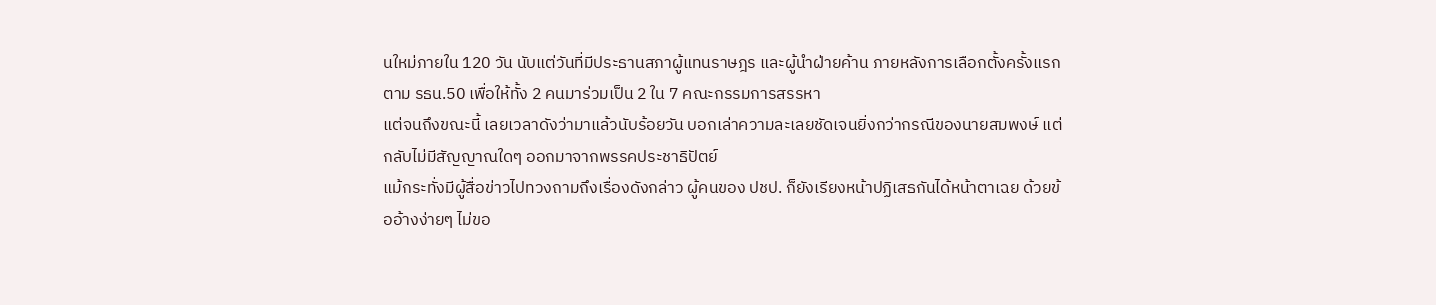นใหม่ภายใน 120 วัน นับแต่วันที่มีประธานสภาผู้แทนราษฎร และผู้นำฝ่ายค้าน ภายหลังการเลือกตั้งครั้งแรกตาม รธน.50 เพื่อให้ทั้ง 2 คนมาร่วมเป็น 2 ใน 7 คณะกรรมการสรรหา
แต่จนถึงขณะนี้ เลยเวลาดังว่ามาแล้วนับร้อยวัน บอกเล่าความละเลยชัดเจนยิ่งกว่ากรณีของนายสมพงษ์ แต่กลับไม่มีสัญญาณใดๆ ออกมาจากพรรคประชาธิปัตย์
แม้กระทั่งมีผู้สื่อข่าวไปทวงถามถึงเรื่องดังกล่าว ผู้คนของ ปชป. ก็ยังเรียงหน้าปฏิเสธกันได้หน้าตาเฉย ด้วยข้ออ้างง่ายๆ ไม่ขอ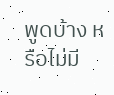พูดบ้าง หรือไม่มี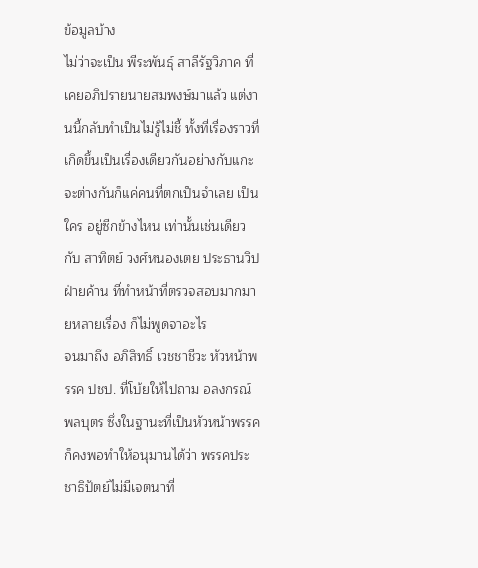ข้อมูลบ้าง
ไม่ว่าจะเป็น พีระพันธุ์ สาลีรัฐวิภาค ที่เคยอภิปรายนายสมพงษ์มาแล้ว แต่งานนี้กลับทำเป็นไม่รู้ไม่ชี้ ทั้งที่เรื่องราวที่เกิดขึ้นเป็นเรื่องเดียวกันอย่างกับแกะ จะต่างกันก็แค่คนที่ตกเป็นจำเลย เป็นใคร อยู่ซีกข้างไหน เท่านั้นเช่นเดียวกับ สาทิตย์ วงศ์หนองเตย ประธานวิปฝ่ายค้าน ที่ทำหน้าที่ตรวจสอบมากมายหลายเรื่อง ก็ไม่พูดจาอะไร
จนมาถึง อภิสิทธิ์ เวชชาชีวะ หัวหน้าพรรค ปชป. ที่โบ้ยให้ไปถาม อลงกรณ์ พลบุตร ซึ่งในฐานะที่เป็นหัวหน้าพรรค ก็คงพอทำให้อนุมานได้ว่า พรรคประชาธิปัตย์ไม่มีเจตนาที่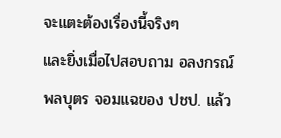จะแตะต้องเรื่องนี้จริงๆ
และยิ่งเมื่อไปสอบถาม อลงกรณ์ พลบุตร จอมแฉของ ปชป. แล้ว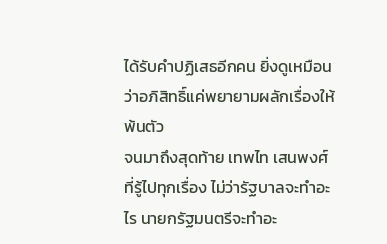ได้รับคำปฏิเสธอีกคน ยิ่งดูเหมือนว่าอภิสิทธิ์แค่พยายามผลักเรื่องให้พ้นตัว
จนมาถึงสุดท้าย เทพไท เสนพงศ์ ที่รู้ไปทุกเรื่อง ไม่ว่ารัฐบาลจะทำอะไร นายกรัฐมนตรีจะทำอะ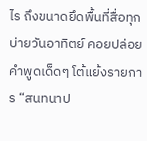ไร ถึงขนาดยึดพื้นที่สื่อทุกบ่ายวันอาทิตย์ คอยปล่อยคำพูดเด็ดๆ โต้แย้งรายการ “สนทนาป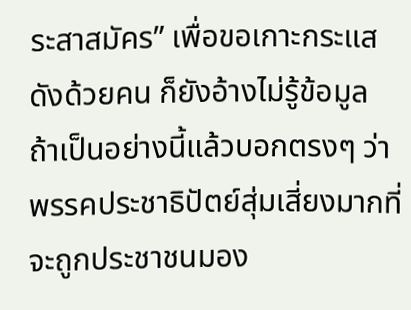ระสาสมัคร” เพื่อขอเกาะกระแสดังด้วยคน ก็ยังอ้างไม่รู้ข้อมูล
ถ้าเป็นอย่างนี้แล้วบอกตรงๆ ว่า พรรคประชาธิปัตย์สุ่มเสี่ยงมากที่จะถูกประชาชนมอง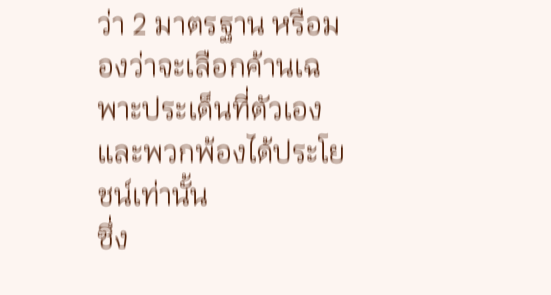ว่า 2 มาตรฐาน หรือมองว่าจะเลือกค้านเฉพาะประเด็นที่ตัวเองและพวกพ้องได้ประโยชน์เท่านั้น
ซึ่ง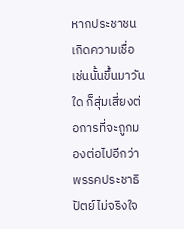หากประชาชนเกิดความเชื่อเช่นนั้นขึ้นมาวันใด ก็สุ่มเสี่ยงต่อการที่จะถูกมองต่อไปอีกว่า พรรคประชาธิปัตย์ไม่จริงใจ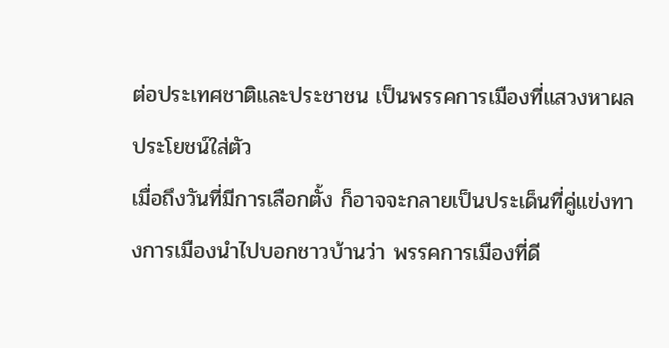ต่อประเทศชาติและประชาชน เป็นพรรคการเมืองที่แสวงหาผลประโยชน์ใส่ตัว
เมื่อถึงวันที่มีการเลือกตั้ง ก็อาจจะกลายเป็นประเด็นที่คู่แข่งทางการเมืองนำไปบอกชาวบ้านว่า พรรคการเมืองที่ดี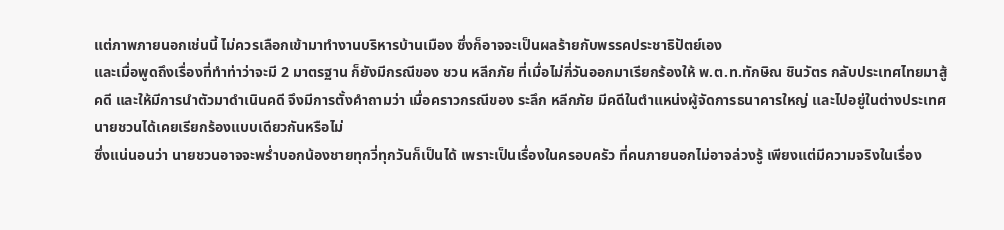แต่ภาพภายนอกเช่นนี้ ไม่ควรเลือกเข้ามาทำงานบริหารบ้านเมือง ซึ่งก็อาจจะเป็นผลร้ายกับพรรคประชาธิปัตย์เอง
และเมื่อพูดถึงเรื่องที่ทำท่าว่าจะมี 2 มาตรฐาน ก็ยังมีกรณีของ ชวน หลีกภัย ที่เมื่อไม่กี่วันออกมาเรียกร้องให้ พ.ต.ท.ทักษิณ ชินวัตร กลับประเทศไทยมาสู้คดี และให้มีการนำตัวมาดำเนินคดี จึงมีการตั้งคำถามว่า เมื่อคราวกรณีของ ระลึก หลีกภัย มีคดีในตำแหน่งผู้จัดการธนาคารใหญ่ และไปอยู่ในต่างประเทศ นายชวนได้เคยเรียกร้องแบบเดียวกันหรือไม่
ซึ่งแน่นอนว่า นายชวนอาจจะพร่ำบอกน้องชายทุกวี่ทุกวันก็เป็นได้ เพราะเป็นเรื่องในครอบครัว ที่คนภายนอกไม่อาจล่วงรู้ เพียงแต่มีความจริงในเรื่อง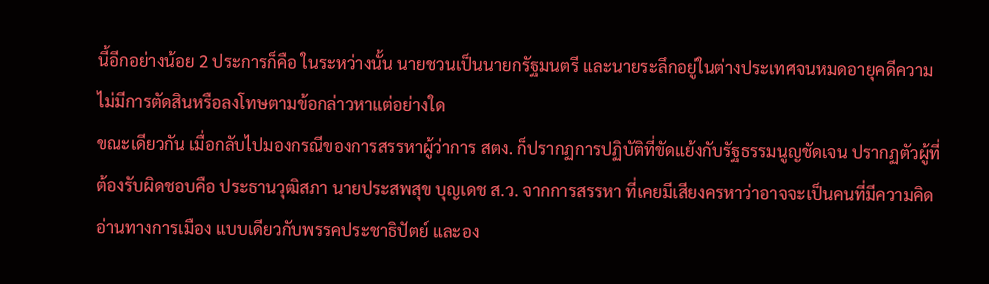นี้อีกอย่างน้อย 2 ประการก็คือ ในระหว่างนั้น นายชวนเป็นนายกรัฐมนตรี และนายระลึกอยู่ในต่างประเทศจนหมดอายุคดีความ ไม่มีการตัดสินหรือลงโทษตามข้อกล่าวหาแต่อย่างใด
ขณะเดียวกัน เมื่อกลับไปมองกรณีของการสรรหาผู้ว่าการ สตง. ก็ปรากฏการปฏิบัติที่ขัดแย้งกับรัฐธรรมนูญชัดเจน ปรากฏตัวผู้ที่ต้องรับผิดชอบคือ ประธานวุฒิสภา นายประสพสุข บุญเดช ส.ว. จากการสรรหา ที่เคยมีเสียงครหาว่าอาจจะเป็นคนที่มีความคิดอ่านทางการเมือง แบบเดียวกับพรรคประชาธิปัตย์ และอง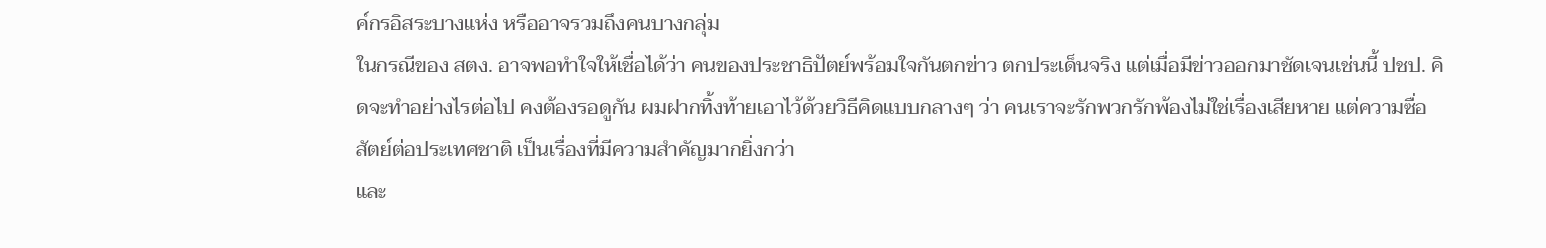ค์กรอิสระบางแห่ง หรืออาจรวมถึงคนบางกลุ่ม
ในกรณีของ สตง. อาจพอทำใจให้เชื่อได้ว่า คนของประชาธิปัตย์พร้อมใจกันตกข่าว ตกประเด็นจริง แต่เมื่อมีข่าวออกมาชัดเจนเช่นนี้ ปชป. คิดจะทำอย่างไรต่อไป คงต้องรอดูกัน ผมฝากทิ้งท้ายเอาไว้ด้วยวิธีคิดแบบกลางๆ ว่า คนเราจะรักพวกรักพ้องไม่ใช่เรื่องเสียหาย แต่ความซื่อสัตย์ต่อประเทศชาติ เป็นเรื่องที่มีความสำคัญมากยิ่งกว่า
และ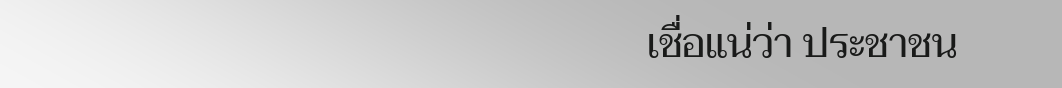เชื่อแน่ว่า ประชาชน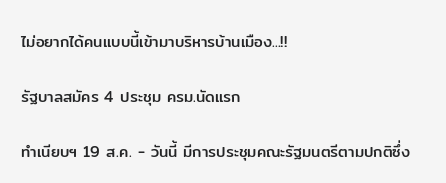ไม่อยากได้คนแบบนี้เข้ามาบริหารบ้านเมือง...!!

รัฐบาลสมัคร 4 ประชุม ครม.นัดแรก

ทำเนียบฯ 19 ส.ค. - วันนี้ มีการประชุมคณะรัฐมนตรีตามปกติซึ่ง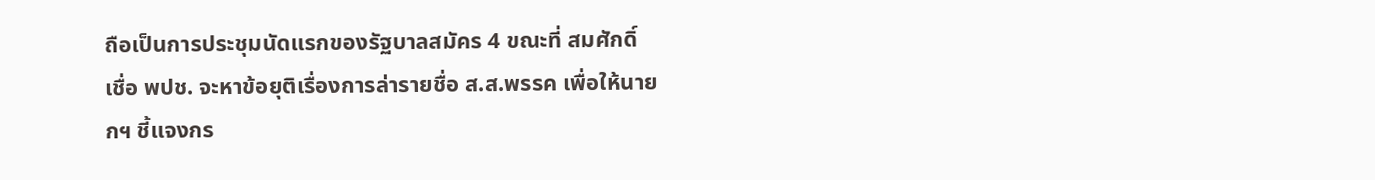ถือเป็นการประชุมนัดแรกของรัฐบาลสมัคร 4 ขณะที่ สมศักดิ์ เชื่อ พปช. จะหาข้อยุติเรื่องการล่ารายชื่อ ส.ส.พรรค เพื่อให้นายกฯ ชี้แจงกร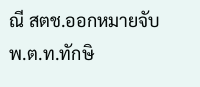ณี สตช.ออกหมายจับ พ.ต.ท.ทักษิ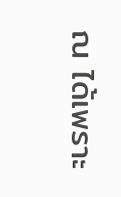ณ ได้เพราะ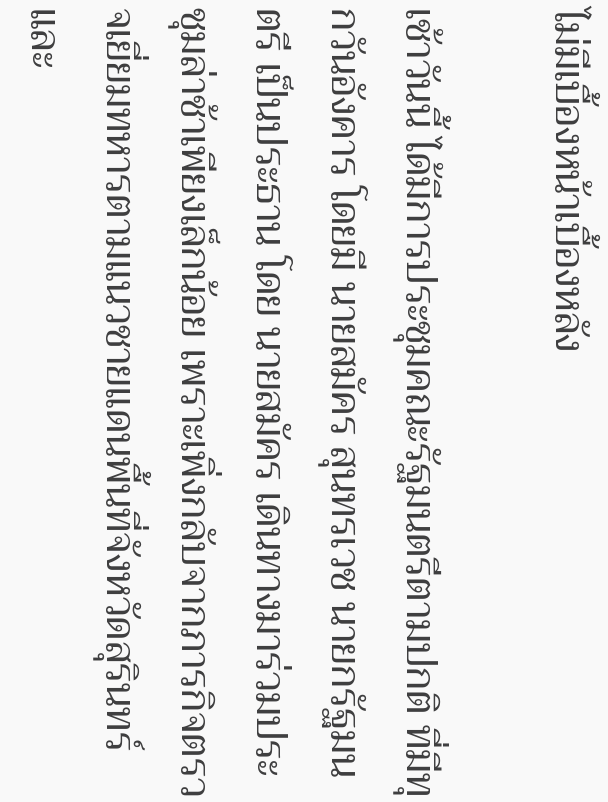ไม่มีเบื้องหน้าเบื้องหลัง

เช้าวันนี้ ได้มีการประชุมคณะรัฐมนตรีตามปกติ ที่มีทุกวันอังคาร โดยมี นายสมัคร สุนทรเวช นายกรัฐมนตรี เป็นประธาน โดย นายสมัคร เดินทางมาร่วมประชุมล่าช้าเพียงเล็กน้อย เพราะเพิ่งกลับจากภารกิจตรวจเยี่ยมทหารตามแนวชายแดนพื้นที่จังหวัดสุรินทร์และ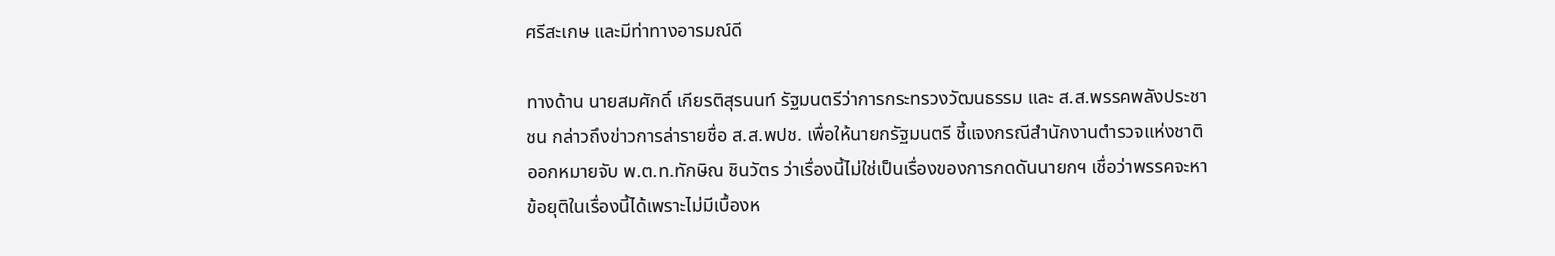ศรีสะเกษ และมีท่าทางอารมณ์ดี

ทางด้าน นายสมศักดิ์ เกียรติสุรนนท์ รัฐมนตรีว่าการกระทรวงวัฒนธรรม และ ส.ส.พรรคพลังประชาชน กล่าวถึงข่าวการล่ารายชื่อ ส.ส.พปช. เพื่อให้นายกรัฐมนตรี ชี้แจงกรณีสำนักงานตำรวจแห่งชาติออกหมายจับ พ.ต.ท.ทักษิณ ชินวัตร ว่าเรื่องนี้ไม่ใช่เป็นเรื่องของการกดดันนายกฯ เชื่อว่าพรรคจะหาข้อยุติในเรื่องนี้ได้เพราะไม่มีเบื้องห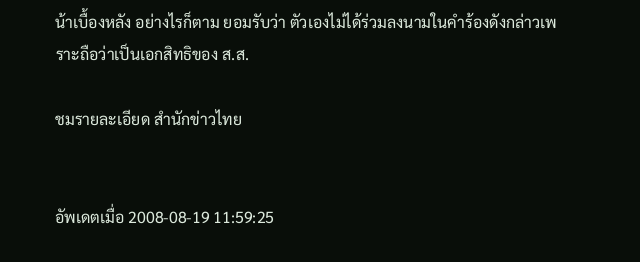น้าเบื้องหลัง อย่างไรก็ตาม ยอมรับว่า ตัวเองไม่ได้ร่วมลงนามในคำร้องดังกล่าวเพราะถือว่าเป็นเอกสิทธิของ ส.ส.

ชมรายละเอียด สำนักข่าวไทย


อัพเดตเมื่อ 2008-08-19 11:59:25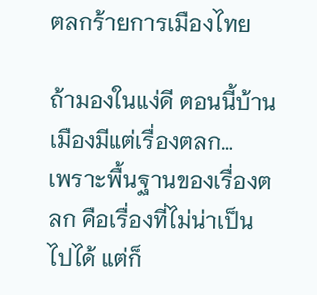ตลกร้ายการเมืองไทย

ถ้ามองในแง่ดี ตอนนี้บ้านเมืองมีแต่เรื่องตลก…
เพราะพื้นฐานของเรื่องตลก คือเรื่องที่ไม่น่าเป็นไปได้ แต่ก็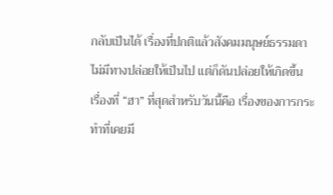กลับเป็นได้ เรื่องที่ปกติแล้วสังคมมนุษย์ธรรมดาไม่มีทางปล่อยให้เป็นไป แต่ก็ดันปล่อยให้เกิดขึ้น
เรื่องที่ “ฮา” ที่สุดสำหรับวันนี้คือ เรื่องของการกระทำที่เคยมี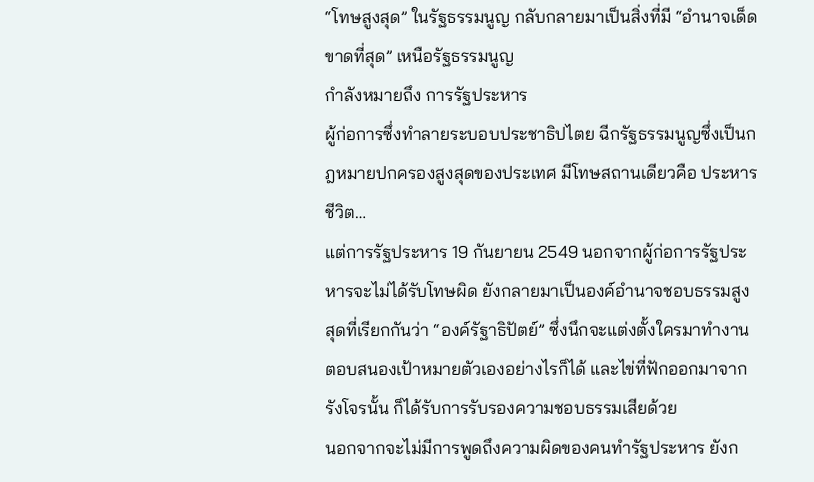“โทษสูงสุด” ในรัฐธรรมนูญ กลับกลายมาเป็นสิ่งที่มี “อำนาจเด็ดขาดที่สุด” เหนือรัฐธรรมนูญ
กำลังหมายถึง การรัฐประหาร
ผู้ก่อการซึ่งทำลายระบอบประชาธิปไตย ฉีกรัฐธรรมนูญซึ่งเป็นกฎหมายปกครองสูงสุดของประเทศ มีโทษสถานเดียวคือ ประหารชีวิต…
แต่การรัฐประหาร 19 กันยายน 2549 นอกจากผู้ก่อการรัฐประหารจะไม่ได้รับโทษผิด ยังกลายมาเป็นองค์อำนาจชอบธรรมสูงสุดที่เรียกกันว่า “องค์รัฐาธิปัตย์” ซึ่งนึกจะแต่งตั้งใครมาทำงานตอบสนองเป้าหมายตัวเองอย่างไรก็ได้ และไข่ที่ฟักออกมาจากรังโจรนั้น ก็ได้รับการรับรองความชอบธรรมเสียด้วย
นอกจากจะไม่มีการพูดถึงความผิดของคนทำรัฐประหาร ยังก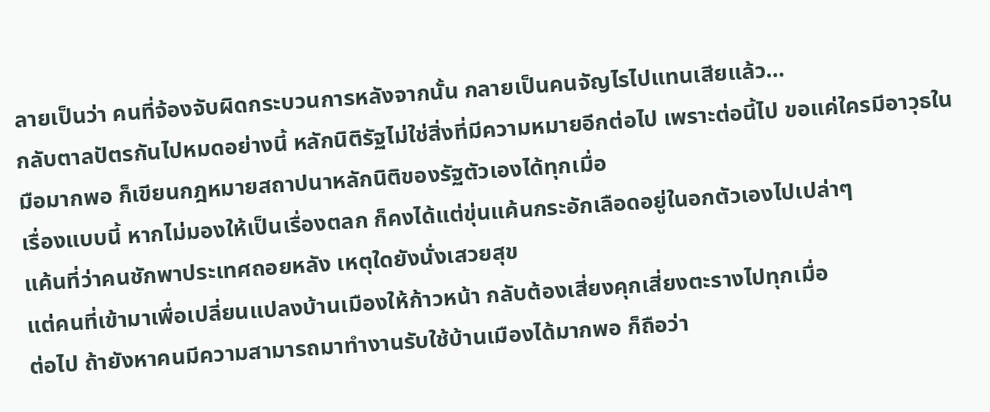ลายเป็นว่า คนที่จ้องจับผิดกระบวนการหลังจากนั้น กลายเป็นคนจัญไรไปแทนเสียแล้ว…
กลับตาลปัตรกันไปหมดอย่างนี้ หลักนิติรัฐไม่ใช่สิ่งที่มีความหมายอีกต่อไป เพราะต่อนี้ไป ขอแค่ใครมีอาวุธในมือมากพอ ก็เขียนกฎหมายสถาปนาหลักนิติของรัฐตัวเองได้ทุกเมื่อ
เรื่องแบบนี้ หากไม่มองให้เป็นเรื่องตลก ก็คงได้แต่ขุ่นแค้นกระอักเลือดอยู่ในอกตัวเองไปเปล่าๆ
แค้นที่ว่าคนชักพาประเทศถอยหลัง เหตุใดยังนั่งเสวยสุข
แต่คนที่เข้ามาเพื่อเปลี่ยนแปลงบ้านเมืองให้ก้าวหน้า กลับต้องเสี่ยงคุกเสี่ยงตะรางไปทุกเมื่อ
ต่อไป ถ้ายังหาคนมีความสามารถมาทำงานรับใช้บ้านเมืองได้มากพอ ก็ถือว่า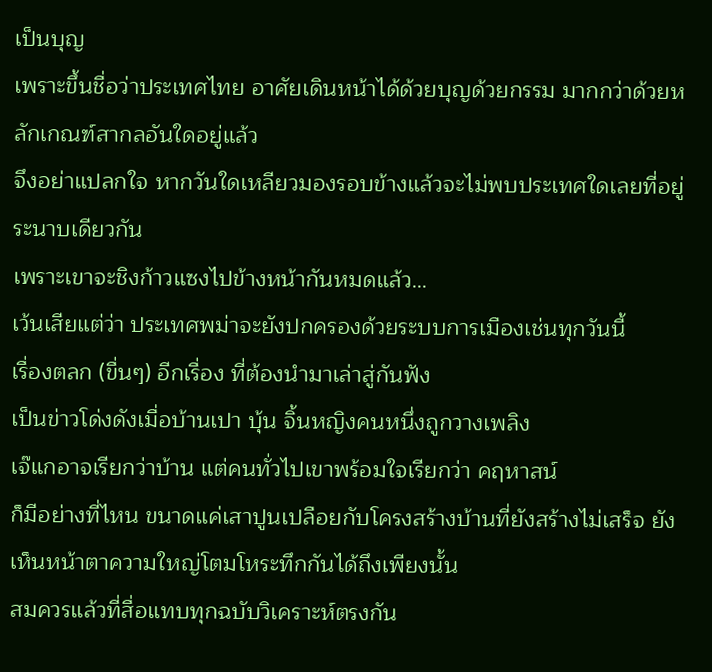เป็นบุญ
เพราะขึ้นชื่อว่าประเทศไทย อาศัยเดินหน้าได้ด้วยบุญด้วยกรรม มากกว่าด้วยหลักเกณฑ์สากลอันใดอยู่แล้ว
จึงอย่าแปลกใจ หากวันใดเหลียวมองรอบข้างแล้วจะไม่พบประเทศใดเลยที่อยู่ระนาบเดียวกัน
เพราะเขาจะชิงก้าวแซงไปข้างหน้ากันหมดแล้ว…
เว้นเสียแต่ว่า ประเทศพม่าจะยังปกครองด้วยระบบการเมืองเช่นทุกวันนี้
เรื่องตลก (ขื่นๆ) อีกเรื่อง ที่ต้องนำมาเล่าสู่กันฟัง
เป็นข่าวโด่งดังเมื่อบ้านเปา บุ้น จิ้นหญิงคนหนึ่งถูกวางเพลิง
เจ๊แกอาจเรียกว่าบ้าน แต่คนทั่วไปเขาพร้อมใจเรียกว่า คฤหาสน์
ก็มีอย่างที่ไหน ขนาดแค่เสาปูนเปลือยกับโครงสร้างบ้านที่ยังสร้างไม่เสร็จ ยังเห็นหน้าตาความใหญ่โตมโหระทึกกันได้ถึงเพียงนั้น
สมควรแล้วที่สื่อแทบทุกฉบับวิเคราะห์ตรงกัน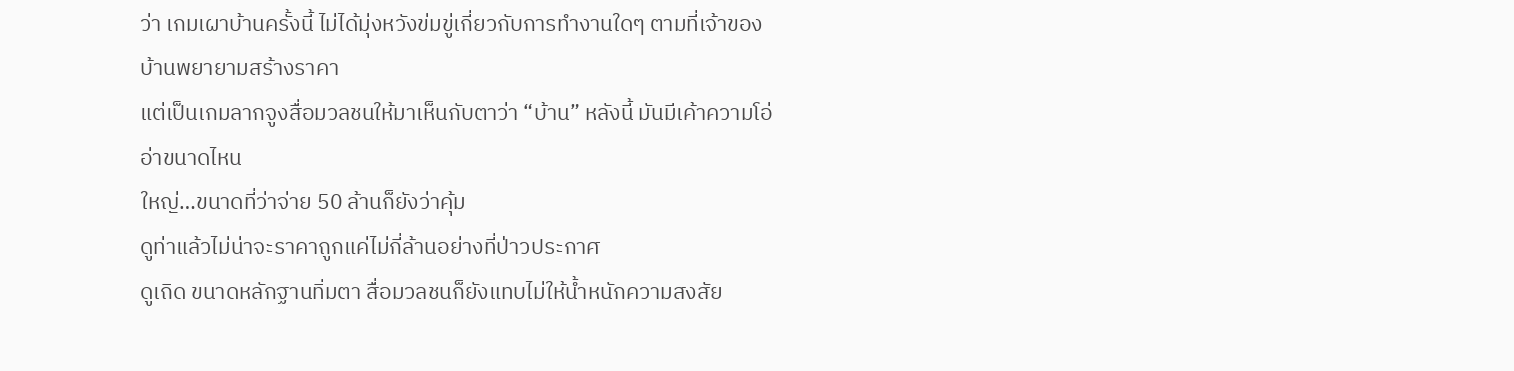ว่า เกมเผาบ้านครั้งนี้ ไม่ได้มุ่งหวังข่มขู่เกี่ยวกับการทำงานใดๆ ตามที่เจ้าของบ้านพยายามสร้างราคา
แต่เป็นเกมลากจูงสื่อมวลชนให้มาเห็นกับตาว่า “บ้าน” หลังนี้ มันมีเค้าความโอ่อ่าขนาดไหน
ใหญ่…ขนาดที่ว่าจ่าย 50 ล้านก็ยังว่าคุ้ม
ดูท่าแล้วไม่น่าจะราคาถูกแค่ไม่กี่ล้านอย่างที่ป่าวประกาศ
ดูเถิด ขนาดหลักฐานทิ่มตา สื่อมวลชนก็ยังแทบไม่ให้น้ำหนักความสงสัย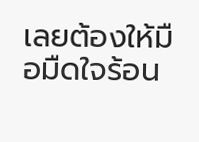เลยต้องให้มือมืดใจร้อน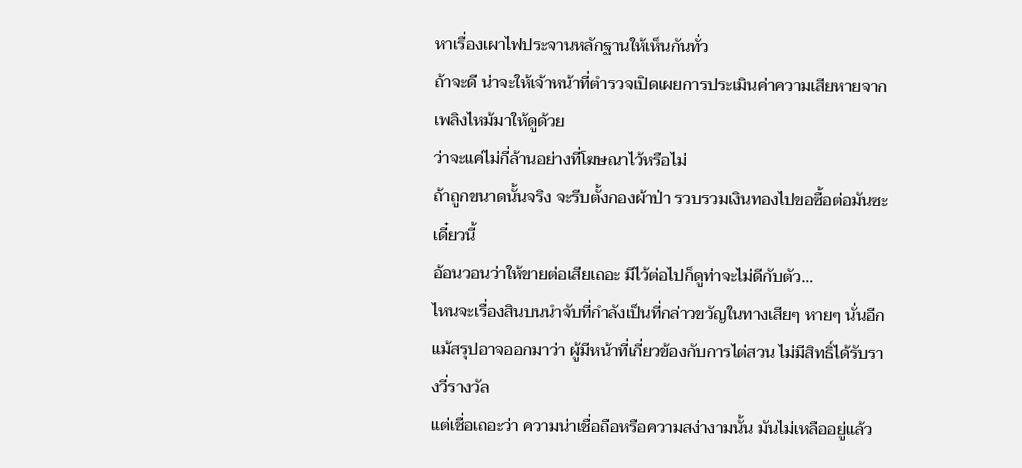หาเรื่องเผาไฟประจานหลักฐานให้เห็นกันทั่ว
ถ้าจะดี น่าจะให้เจ้าหน้าที่ตำรวจเปิดเผยการประเมินค่าความเสียหายจากเพลิงไหม้มาให้ดูด้วย
ว่าจะแค่ไม่กี่ล้านอย่างที่โฆษณาไว้หรือไม่
ถ้าถูกขนาดนั้นจริง จะรีบตั้งกองผ้าป่า รวบรวมเงินทองไปขอซื้อต่อมันซะเดี๋ยวนี้
อ้อนวอนว่าให้ขายต่อเสียเถอะ มีไว้ต่อไปก็ดูท่าจะไม่ดีกับตัว…
ไหนจะเรื่องสินบนนำจับที่กำลังเป็นที่กล่าวขวัญในทางเสียๆ หายๆ นั่นอีก
แม้สรุปอาจออกมาว่า ผู้มีหน้าที่เกี่ยวข้องกับการไต่สวน ไม่มีสิทธิ์ได้รับรางวี่รางวัล
แต่เชื่อเถอะว่า ความน่าเชื่อถือหรือความสง่างามนั้น มันไม่เหลืออยู่แล้ว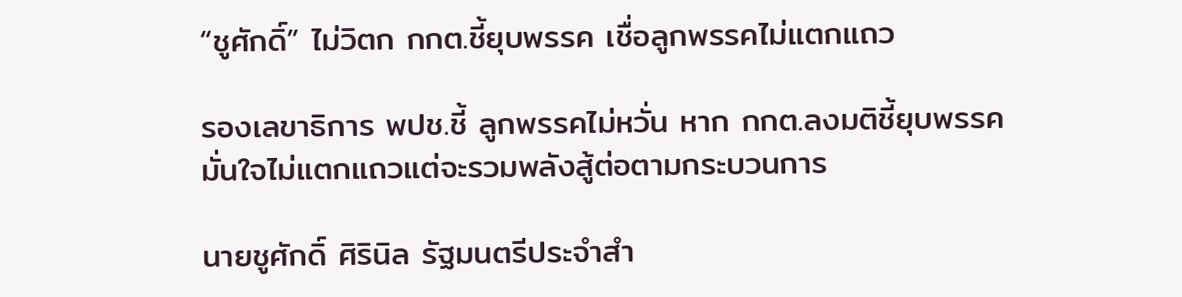“ชูศักดิ์” ไม่วิตก กกต.ชี้ยุบพรรค เชื่อลูกพรรคไม่แตกแถว

รองเลขาธิการ พปช.ชี้ ลูกพรรคไม่หวั่น หาก กกต.ลงมติชี้ยุบพรรค มั่นใจไม่แตกแถวแต่จะรวมพลังสู้ต่อตามกระบวนการ

นายชูศักดิ์ ศิรินิล รัฐมนตรีประจำสำ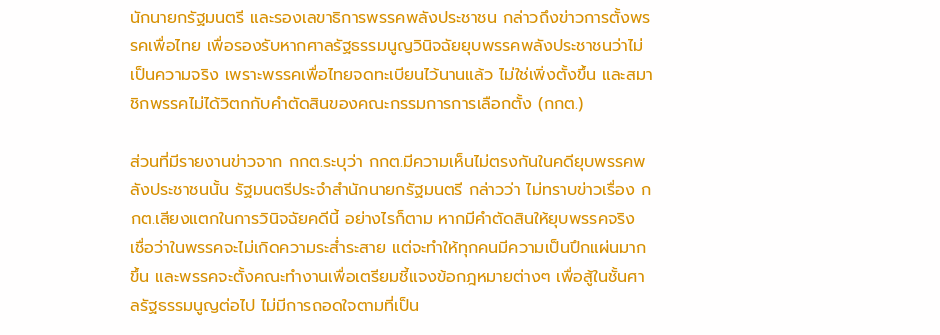นักนายกรัฐมนตรี และรองเลขาธิการพรรคพลังประชาชน กล่าวถึงข่าวการตั้งพรรคเพื่อไทย เพื่อรองรับหากศาลรัฐธรรมนูญวินิจฉัยยุบพรรคพลังประชาชนว่าไม่เป็นความจริง เพราะพรรคเพื่อไทยจดทะเบียนไว้นานแล้ว ไม่ใช่เพิ่งตั้งขึ้น และสมาชิกพรรคไม่ได้วิตกกับคำตัดสินของคณะกรรมการการเลือกตั้ง (กกต.)

ส่วนที่มีรายงานข่าวจาก กกต.ระบุว่า กกต.มีความเห็นไม่ตรงกันในคดียุบพรรคพลังประชาชนนั้น รัฐมนตรีประจำสำนักนายกรัฐมนตรี กล่าวว่า ไม่ทราบข่าวเรื่อง กกต.เสียงแตกในการวินิจฉัยคดีนี้ อย่างไรก็ตาม หากมีคำตัดสินให้ยุบพรรคจริง เชื่อว่าในพรรคจะไม่เกิดความระส่ำระสาย แต่จะทำให้ทุกคนมีความเป็นปึกแผ่นมากขึ้น และพรรคจะตั้งคณะทำงานเพื่อเตรียมชี้แจงข้อกฎหมายต่างๆ เพื่อสู้ในชั้นศาลรัฐธรรมนูญต่อไป ไม่มีการถอดใจตามที่เป็น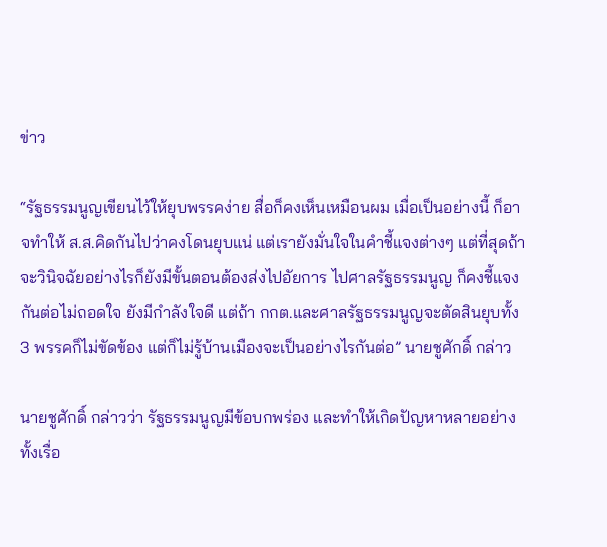ข่าว

“รัฐธรรมนูญเขียนไว้ให้ยุบพรรคง่าย สื่อก็คงเห็นเหมือนผม เมื่อเป็นอย่างนี้ ก็อาจทำให้ ส.ส.คิดกันไปว่าคงโดนยุบแน่ แต่เรายังมั่นใจในคำชี้แจงต่างๆ แต่ที่สุดถ้าจะวินิจฉัยอย่างไรก็ยังมีขั้นตอนต้องส่งไปอัยการ ไปศาลรัฐธรรมนูญ ก็คงชี้แจงกันต่อไม่ถอดใจ ยังมีกำลังใจดี แต่ถ้า กกต.และศาลรัฐธรรมนูญจะตัดสินยุบทั้ง 3 พรรคก็ไม่ขัดข้อง แต่ก็ไม่รู้บ้านเมืองจะเป็นอย่างไรกันต่อ” นายชูศักดิ์ กล่าว

นายชูศักดิ์ กล่าวว่า รัฐธรรมนูญมีข้อบกพร่อง และทำให้เกิดปัญหาหลายอย่างทั้งเรื่อ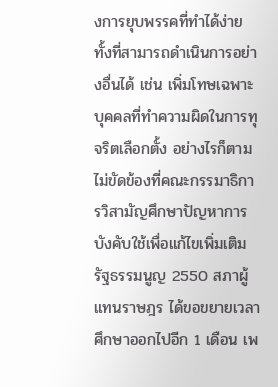งการยุบพรรคที่ทำได้ง่าย ทั้งที่สามารถดำเนินการอย่างอื่นได้ เช่น เพิ่มโทษเฉพาะบุคคลที่ทำความผิดในการทุจริตเลือกตั้ง อย่างไรก็ตาม ไม่ขัดข้องที่คณะกรรมาธิการวิสามัญศึกษาปัญหาการบังคับใช้เพื่อแก้ไขเพิ่มเติมรัฐธรรมนูญ 2550 สภาผู้แทนราษฎร ได้ขอขยายเวลาศึกษาออกไปอีก 1 เดือน เพ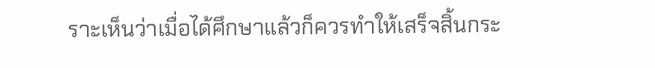ราะเห็นว่าเมื่อได้ศึกษาแล้วก็ควรทำให้เสร็จสิ้นกระ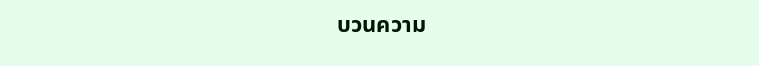บวนความ